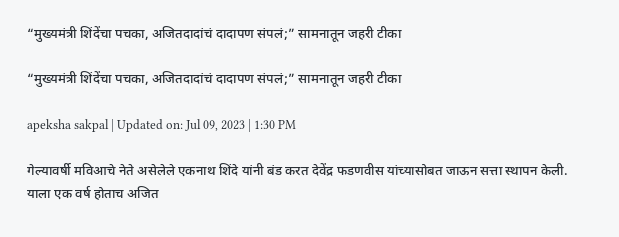“मुख्यमंत्री शिंदेंचा पचका, अजितदादांचं दादापण संपलं;” सामनातून जहरी टीका

“मुख्यमंत्री शिंदेंचा पचका, अजितदादांचं दादापण संपलं;” सामनातून जहरी टीका

apeksha sakpal | Updated on: Jul 09, 2023 | 1:30 PM

गेल्यावर्षी मविआचे नेते असेलेले एकनाथ शिंदे यांनी बंड करत देवेंद्र फडणवीस यांच्यासोबत जाऊन सत्ता स्थापन केली. याला एक वर्ष होताच अजित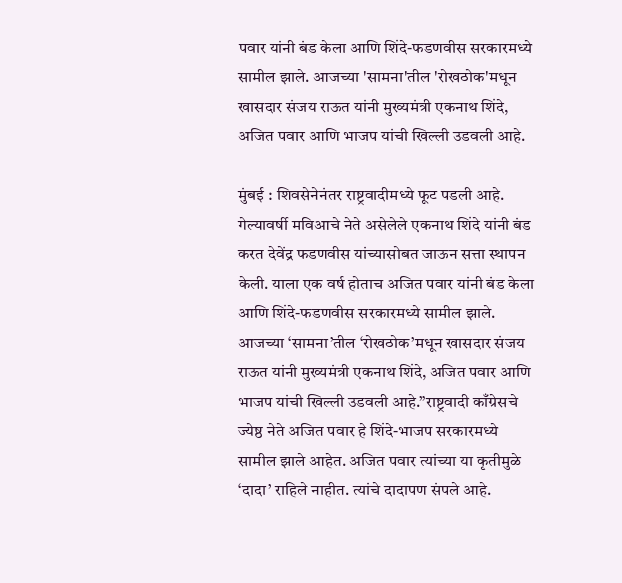पवार यांनी बंड केला आणि शिंदे-फडणवीस सरकारमध्ये सामील झाले. आजच्या 'सामना'तील 'रोखठोक'मधून खासदार संजय राऊत यांनी मुख्यमंत्री एकनाथ शिंदे, अजित पवार आणि भाजप यांची खिल्ली उडवली आहे.

मुंबई : शिवसेनेनंतर राष्ट्रवादीमध्ये फूट पडली आहे. गेल्यावर्षी मविआचे नेते असेलेले एकनाथ शिंदे यांनी बंड करत देवेंद्र फडणवीस यांच्यासोबत जाऊन सत्ता स्थापन केली. याला एक वर्ष होताच अजित पवार यांनी बंड केला आणि शिंदे-फडणवीस सरकारमध्ये सामील झाले. आजच्या ‘सामना’तील ‘रोखठोक’मधून खासदार संजय राऊत यांनी मुख्यमंत्री एकनाथ शिंदे, अजित पवार आणि भाजप यांची खिल्ली उडवली आहे.”राष्ट्रवादी काँग्रेसचे ज्येष्ठ नेते अजित पवार हे शिंदे-भाजप सरकारमध्ये सामील झाले आहेत. अजित पवार त्यांच्या या कृतीमुळे ‘दादा’ राहिले नाहीत. त्यांचे दादापण संपले आहे.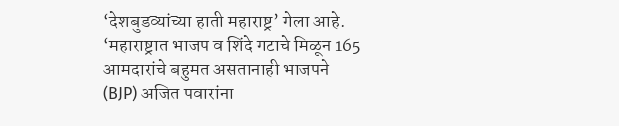‘देशबुडव्यांच्या हाती महाराष्ट्र’ गेला आहे. ‘महाराष्ट्रात भाजप व शिंदे गटाचे मिळून 165 आमदारांचे बहुमत असतानाही भाजपने (BJP) अजित पवारांना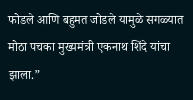फोडले आणि बहुमत जोडले यामुळे सगळ्यात मोठा पचका मुख्यमंत्री एकनाथ शिंदे यांचा झाला.”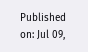Published on: Jul 09,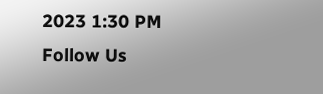2023 1:30 PM
Follow Us